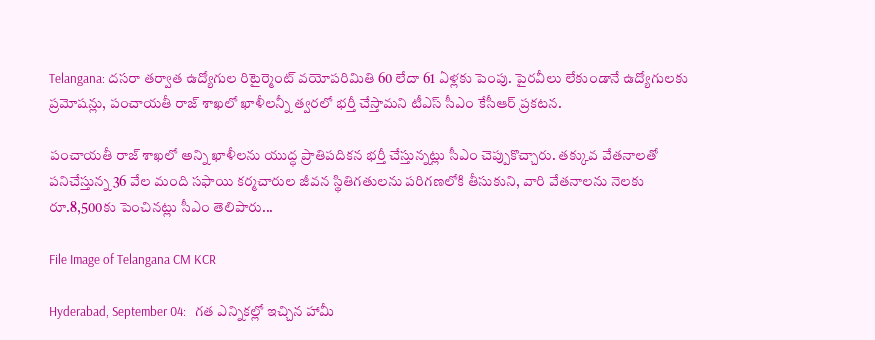Telangana: దసరా తర్వాత ఉద్యోగుల రిటైర్మెంట్ వయోపరిమితి 60 లేదా 61 ఏళ్లకు పెంపు. పైరవీలు లేకుండానే ఉద్యోగులకు ప్రమోషన్లు, పంచాయతీ రాజ్ శాఖలో ఖాళీలన్నీ త్వరలో భర్తీ చేస్తామని టీఎస్ సీఎం కేసీఆర్ ప్రకటన.

పంచాయతీ రాజ్ శాఖలో అన్ని ఖాళీలను యుద్ధ ప్రాతిపదికన భర్తీ చేస్తున్నట్లు సీఎం చెప్పుకొచ్చారు. తక్కువ వేతనాలతో పనిచేస్తున్న 36 వేల మంది సఫాయి కర్మచారుల జీవన స్థితిగతులను పరిగణలోకి తీసుకుని, వారి వేతనాలను నెలకు రూ.8,500కు పెంచినట్లు సీఎం తెలిపారు...

File Image of Telangana CM KCR

Hyderabad, September 04:   గత ఎన్నికల్లో ఇచ్చిన హామీ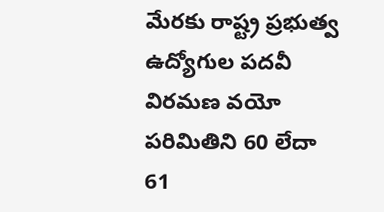మేరకు రాష్ట్ర ప్రభుత్వ ఉద్యోగుల పదవీ విరమణ వయో పరిమితిని 60 లేదా 61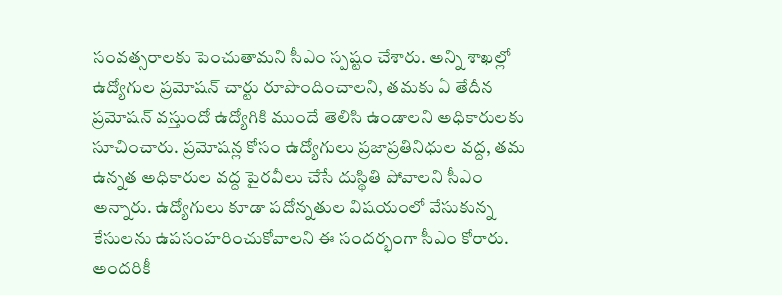సంవత్సరాలకు పెంచుతామని సీఎం స్పష్టం చేశారు. అన్ని శాఖల్లో ఉద్యోగుల ప్రమోషన్ చార్టు రూపొందించాలని, తమకు ఏ తేదీన ప్రమోషన్ వస్తుందో ఉద్యోగికి ముందే తెలిసి ఉండాలని అధికారులకు సూచించారు. ప్రమోషన్ల కోసం ఉద్యోగులు ప్రజాప్రతినిధుల వద్ద, తమ ఉన్నత అధికారుల వద్ద పైరవీలు చేసే దుస్థితి పోవాలని సీఎం అన్నారు. ఉద్యోగులు కూడా పదోన్నతుల విషయంలో వేసుకున్న కేసులను ఉపసంహరించుకోవాలని ఈ సందర్భంగా సీఎం కోరారు. అందరికీ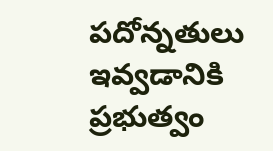పదోన్నతులు ఇవ్వడానికి ప్రభుత్వం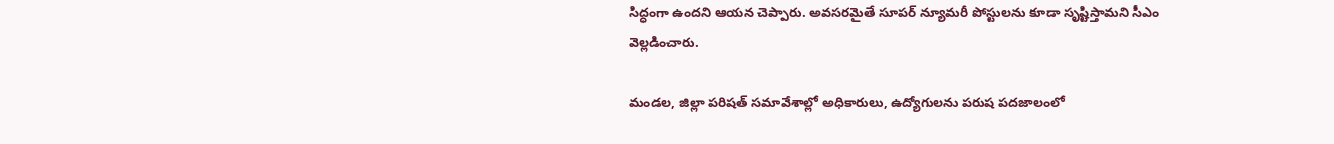సిద్ధంగా ఉందని ఆయన చెప్పారు. అవసరమైతే సూపర్ న్యూమరీ పోస్టులను కూడా సృష్టిస్తామని సీఎం వెల్లడించారు.

మండల, జిల్లా పరిషత్ సమావేశాల్లో అధికారులు, ఉద్యోగులను పరుష పదజాలంలో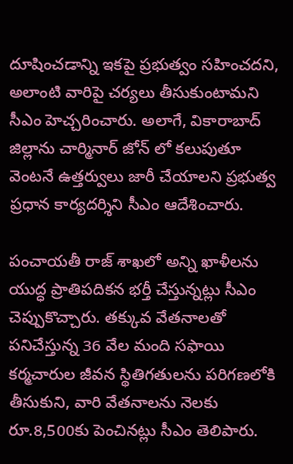దూషించడాన్ని ఇకపై ప్రభుత్వం సహించదని, అలాంటి వారిపై చర్యలు తీసుకుంటామని సీఎం హెచ్చరించారు. అలాగే, వికారాబాద్ జిల్లాను చార్మినార్ జోన్ లో కలుపుతూ వెంటనే ఉత్తర్వులు జారీ చేయాలని ప్రభుత్వ ప్రధాన కార్యదర్శిని సీఎం ఆదేశించారు.

పంచాయతీ రాజ్ శాఖలో అన్ని ఖాళీలను యుద్ధ ప్రాతిపదికన భర్తీ చేస్తున్నట్లు సీఎం చెప్పుకొచ్చారు. తక్కువ వేతనాలతో పనిచేస్తున్న 36 వేల మంది సఫాయి కర్మచారుల జీవన స్థితిగతులను పరిగణలోకి తీసుకుని, వారి వేతనాలను నెలకు రూ.8,500కు పెంచినట్లు సీఎం తెలిపారు.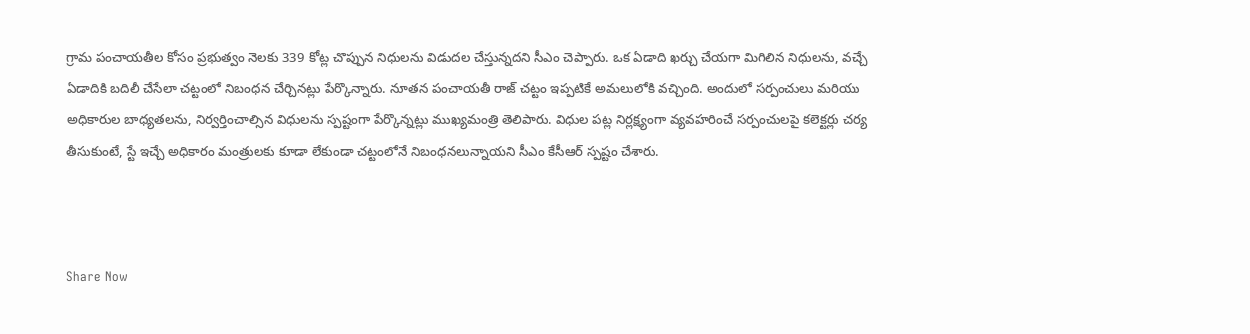గ్రామ పంచాయతీల కోసం ప్రభుత్వం నెలకు 339 కోట్ల చొప్పున నిధులను విడుదల చేస్తున్నదని సీఎం చెప్పారు. ఒక ఏడాది ఖర్చు చేయగా మిగిలిన నిధులను, వచ్చే ఏడాదికి బదిలీ చేసేలా చట్టంలో నిబంధన చేర్చినట్లు పేర్కొన్నారు. నూతన పంచాయతీ రాజ్ చట్టం ఇప్పటికే అమలులోకి వచ్చింది. అందులో సర్పంచులు మరియు అధికారుల బాధ్యతలను, నిర్వర్తించాల్సిన విధులను స్పష్టంగా పేర్కొన్నట్లు ముఖ్యమంత్రి తెలిపారు. విధుల పట్ల నిర్లక్ష్యంగా వ్యవహరించే సర్పంచులపై కలెక్టర్లు చర్య తీసుకుంటే, స్టే ఇచ్చే అధికారం మంత్రులకు కూడా లేకుండా చట్టంలోనే నిబంధనలున్నాయని సీఎం కేసీఆర్ స్పష్టం చేశారు.



Share Now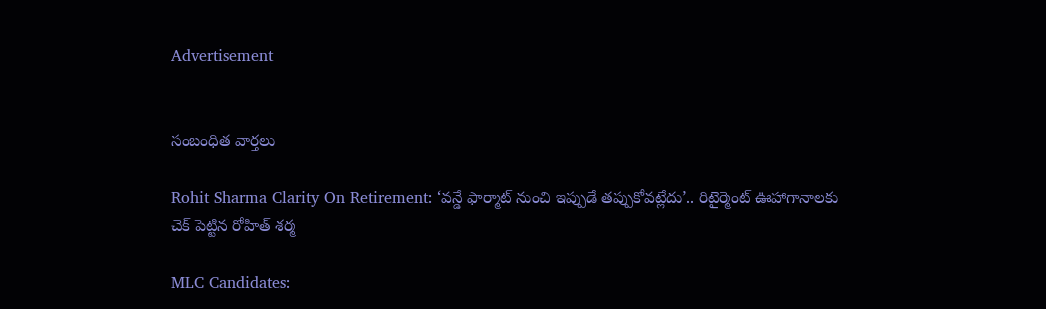Advertisement


సంబంధిత వార్తలు

Rohit Sharma Clarity On Retirement: ‘వన్డే ఫార్మాట్ నుంచి ఇప్పుడే తప్పుకోవట్లేదు’.. రిటైర్మెంట్ ఊహాగానాలకు చెక్ పెట్టిన రోహిత్ శర్మ

MLC Candidates: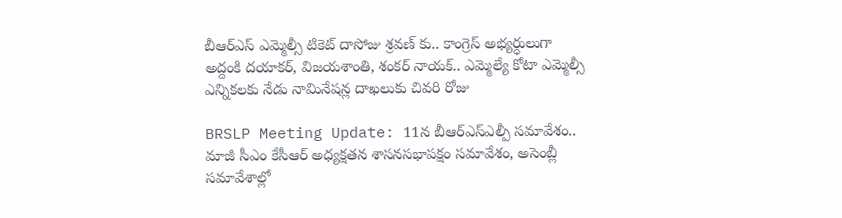బీఆర్ఎస్ ఎమ్మెల్సీ టికెట్ దాసోజు శ్రవణ్ కు.. కాంగ్రెస్ అభ్యర్ధులుగా అద్దంకి దయాకర్, విజయశాంతి, శంకర్ నాయక్.. ఎమ్మెల్యే కోటా ఎమ్మెల్సీ ఎన్నికలకు నేడు నామినేషన్ల దాఖలుకు చివరి రోజు

BRSLP Meeting Update: 11న బీఆర్ఎస్‌ఎల్పీ సమావేశం.. మాజీ సీఎం కేసీఆర్ అధ్యక్షతన శాసనసభాపక్షం సమావేశం, అసెంబ్లీ సమావేశాల్లో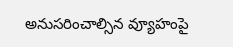అనుసరించాల్సిన వ్యూహంపై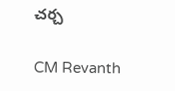చర్చ

CM Revanth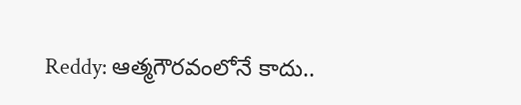Reddy: ఆత్మగౌరవంలోనే కాదు..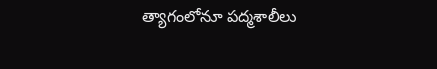త్యాగంలోనూ పద్మశాలీలు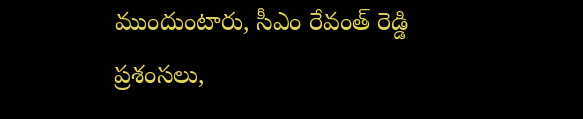ముందుంటారు, సీఎం రేవంత్ రెడ్డి ప్రశంసలు,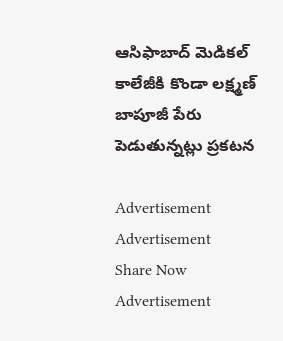ఆసిఫాబాద్ మెడికల్ కాలేజీకి కొండా లక్ష్మణ్ బాపూజీ పేరు పెడుతున్నట్లు ప్రకటన

Advertisement
Advertisement
Share Now
Advertisement